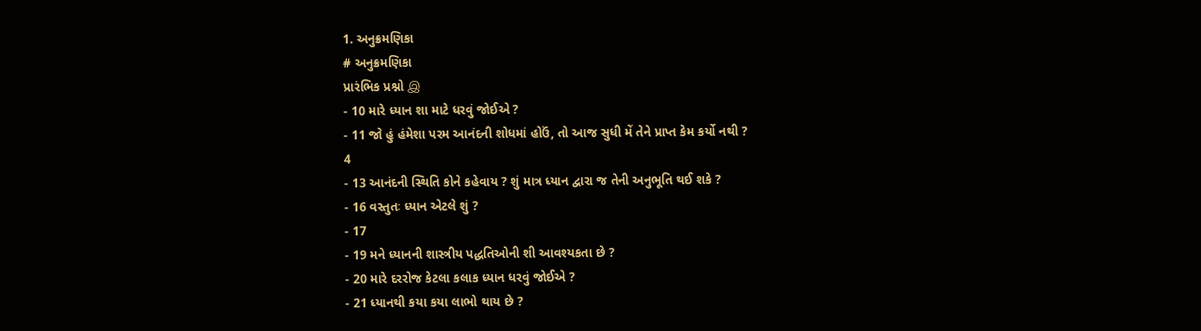1. અનુક્રમણિકા
# અનુક્રમણિકા
પ્રારંભિક પ્રશ્નો இ
- 10 મારે ધ્યાન શા માટે ધરવું જોઈએ ?
- 11 જો હું હંમેશા પરમ આનંદની શોધમાં હોઉં, તો આજ સુધી મેં તેને પ્રાપ્ત કેમ કર્યો નથી ?
4
- 13 આનંદની સ્થિતિ કોને કહેવાય ? શું માત્ર ધ્યાન દ્વારા જ તેની અનુભૂતિ થઈ શકે ?
- 16 વસ્તુતઃ ધ્યાન એટલે શું ?
- 17
- 19 મને ધ્યાનની શાસ્ત્રીય પદ્ધતિઓની શી આવશ્યકતા છે ?
- 20 મારે દરરોજ કેટલા કલાક ધ્યાન ધરવું જોઈએ ?
- 21 ધ્યાનથી કયા કયા લાભો થાય છે ?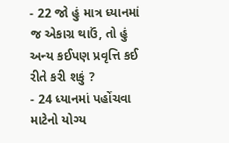- 22 જો હું માત્ર ધ્યાનમાં જ એકાગ્ર થાઉં, તો હું અન્ય કઈપણ પ્રવૃત્તિ કઈ રીતે કરી શકું ?
- 24 ધ્યાનમાં પહોંચવા માટેનો યોગ્ય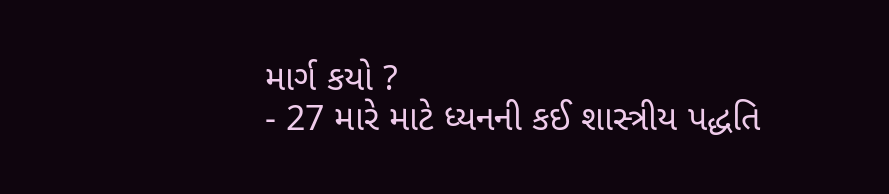માર્ગ કયો ?
- 27 મારે માટે ધ્યનની કઈ શાસ્ત્રીય પદ્ધતિ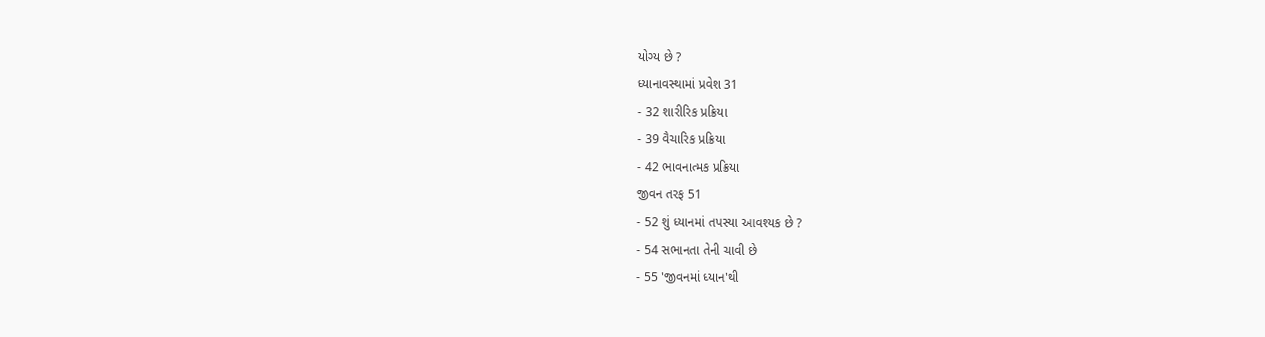યોગ્ય છે ?
ધ્યાનાવસ્થામાં પ્રવેશ 31
- 32 શારીરિક પ્રક્રિયા
- 39 વૈચારિક પ્રક્રિયા
- 42 ભાવનાત્મક પ્રક્રિયા
જીવન તરફ 51
- 52 શું ધ્યાનમાં તપસ્યા આવશ્યક છે ?
- 54 સભાનતા તેની ચાવી છે
- 55 'જીવનમાં ધ્યાન'થી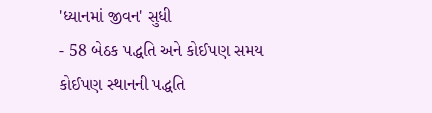'ધ્યાનમાં જીવન' સુધી
- 58 બેઠક પદ્ધતિ અને કોઈપણ સમય કોઈપણ સ્થાનની પદ્ધતિ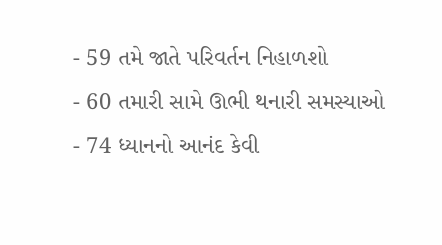- 59 તમે જાતે પરિવર્તન નિહાળશો
- 60 તમારી સામે ઊભી થનારી સમસ્યાઓ
- 74 ધ્યાનનો આનંદ કેવી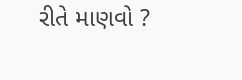રીતે માણવો ?